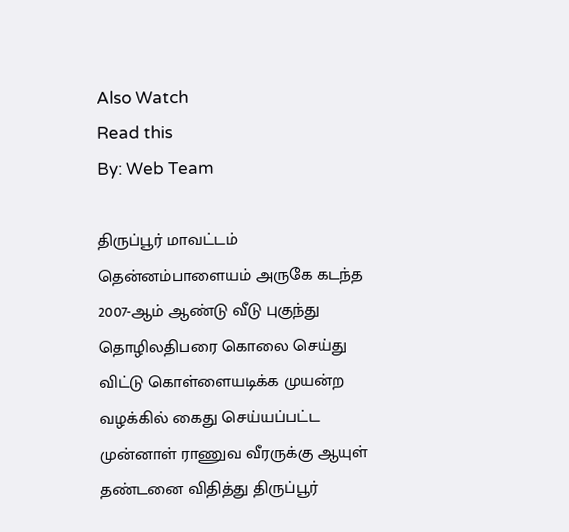Also Watch
Read this
By: Web Team

திருப்பூர் மாவட்டம் தென்னம்பாளையம் அருகே கடந்த 2007-ஆம் ஆண்டு வீடு புகுந்து தொழிலதிபரை கொலை செய்து விட்டு கொள்ளையடிக்க முயன்ற வழக்கில் கைது செய்யப்பட்ட முன்னாள் ராணுவ வீரருக்கு ஆயுள் தண்டனை விதித்து திருப்பூர்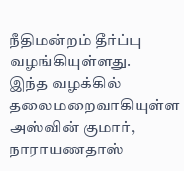நீதிமன்றம் தீர்ப்பு வழங்கியுள்ளது.
இந்த வழக்கில் தலைமறைவாகியுள்ள அஸ்வின் குமார், நாராயணதாஸ்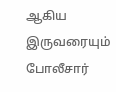ஆகிய இருவரையும் போலீசார்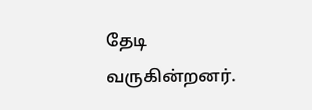தேடி வருகின்றனர்.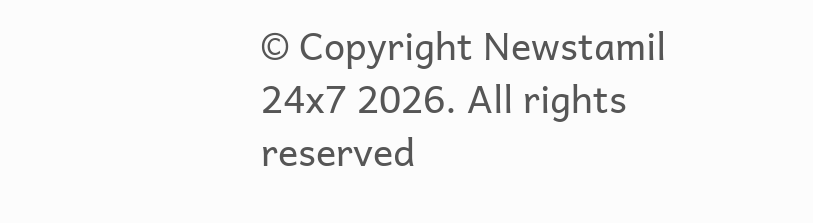© Copyright Newstamil 24x7 2026. All rights reserved